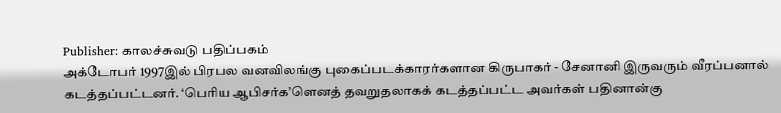Publisher: காலச்சுவடு பதிப்பகம்
அக்டோபர் 1997இல் பிரபல வனவிலங்கு புகைப்படக்காரர்களான கிருபாகர் - சேனானி இருவரும் வீரப்பனால் கடத்தப்பட்டனர். ‘பெரிய ஆபிசர்க’ளெனத் தவறுதலாகக் கடத்தப்பட்ட அவர்கள் பதினான்கு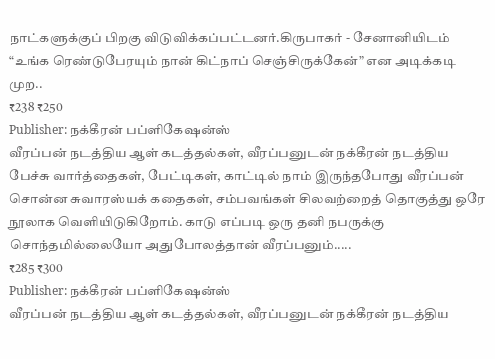நாட்களுக்குப் பிறகு விடுவிக்கப்பட்டனர்.கிருபாகர் - சேனானியிடம் “உங்க ரெண்டுபேரயும் நான் கிட்நாப் செஞ்சிருக்கேன்” என அடிக்கடி முற..
₹238 ₹250
Publisher: நக்கீரன் பப்ளிகேஷன்ஸ்
வீரப்பன் நடத்திய ஆள் கடத்தல்கள், வீரப்பனுடன் நக்கீரன் நடத்திய பேச்சு வார்த்தைகள், பேட்டிகள், காட்டில் நாம் இருந்தபோது வீரப்பன் சொன்ன சுவாரஸ்யக் கதைகள், சம்பவங்கள் சிலவற்றைத் தொகுத்து ஒரே நூலாக வெளியிடுகிறோம். காடு எப்படி ஒரு தனி நபருக்கு சொந்தமில்லையோ அதுபோலத்தான் வீரப்பனும்.....
₹285 ₹300
Publisher: நக்கீரன் பப்ளிகேஷன்ஸ்
வீரப்பன் நடத்திய ஆள் கடத்தல்கள், வீரப்பனுடன் நக்கீரன் நடத்திய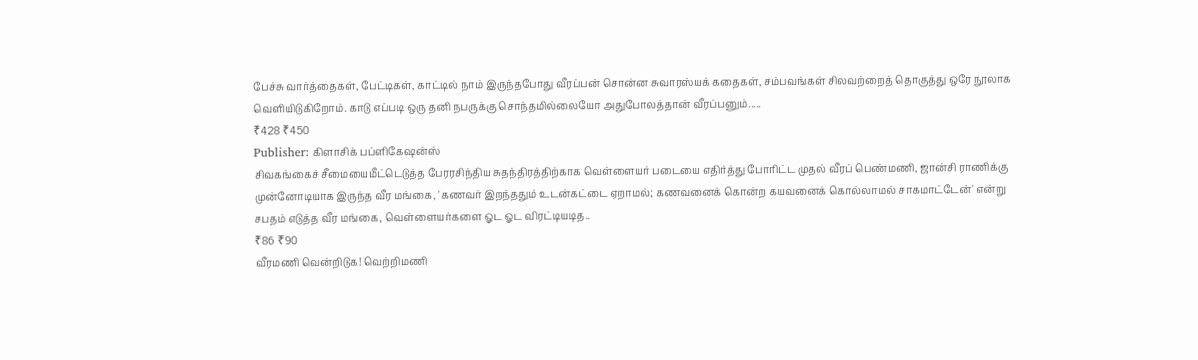பேச்சு வார்த்தைகள், பேட்டிகள், காட்டில் நாம் இருந்தபோது வீரப்பன் சொன்ன சுவாரஸ்யக் கதைகள், சம்பவங்கள் சிலவற்றைத் தொகுத்து ஒரே நூலாக வெளியிடுகிறோம். காடு எப்படி ஒரு தனி நபருக்கு சொந்தமில்லையோ அதுபோலத்தான் வீரப்பனும்.....
₹428 ₹450
Publisher: கிளாசிக் பப்ளிகேஷன்ஸ்
சிவகங்கைச் சீமையைமீட்டெடுத்த பேரரசிந்திய சுதந்திரத்திற்காக வெள்ளையர் படையை எதிர்த்து போரிட்ட முதல் வீரப் பெண்மணி, ஜான்சி ராணிக்கு முன்னோடியாக இருந்த வீர மங்கை, 'கணவர் இறந்ததும் உடன்கட்டை ஏறாமல்; கணவனைக் கொன்ற கயவனைக் கொல்லாமல் சாகமாட்டேன்' என்று சபதம் எடுத்த வீர மங்கை, வெள்ளையர்களை ஓட ஓட விரட்டியடித..
₹86 ₹90
வீரமணி வென்றிடுக! வெற்றிமணி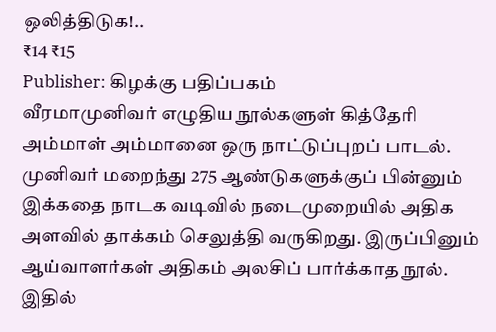ஒலித்திடுக!..
₹14 ₹15
Publisher: கிழக்கு பதிப்பகம்
வீரமாமுனிவர் எழுதிய நூல்களுள் கித்தேரி அம்மாள் அம்மானை ஒரு நாட்டுப்புறப் பாடல். முனிவர் மறைந்து 275 ஆண்டுகளுக்குப் பின்னும் இக்கதை நாடக வடிவில் நடைமுறையில் அதிக அளவில் தாக்கம் செலுத்தி வருகிறது. இருப்பினும் ஆய்வாளர்கள் அதிகம் அலசிப் பார்க்காத நூல். இதில்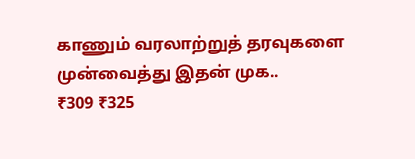காணும் வரலாற்றுத் தரவுகளை முன்வைத்து இதன் முக..
₹309 ₹325